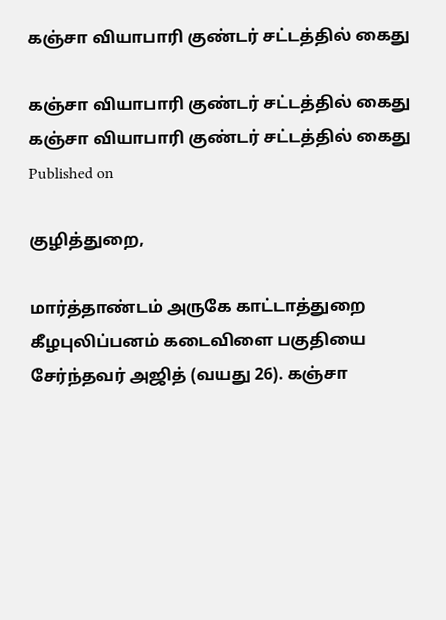கஞ்சா வியாபாரி குண்டர் சட்டத்தில் கைது

கஞ்சா வியாபாரி குண்டர் சட்டத்தில் கைது
கஞ்சா வியாபாரி குண்டர் சட்டத்தில் கைது
Published on

குழித்துறை,

மார்த்தாண்டம் அருகே காட்டாத்துறை கீழபுலிப்பனம் கடைவிளை பகுதியை சேர்ந்தவர் அஜித் (வயது 26). கஞ்சா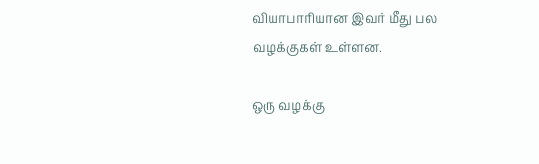வியாபாரியான இவர் மீது பல வழக்குகள் உள்ளன.

ஒரு வழக்கு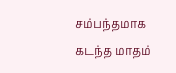சம்பந்தமாக கடந்த மாதம்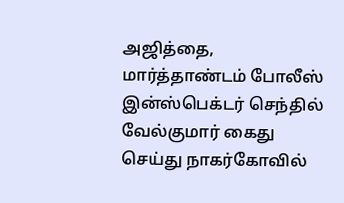அஜித்தை, மார்த்தாண்டம் போலீஸ் இன்ஸ்பெக்டர் செந்தில் வேல்குமார் கைது செய்து நாகர்கோவில்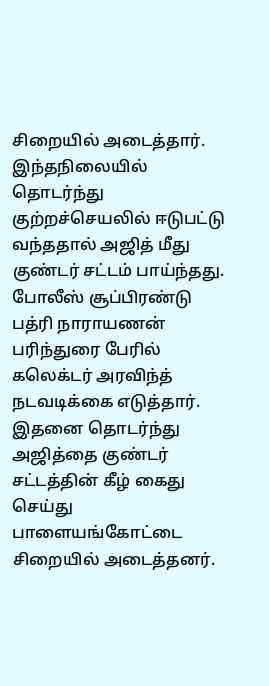சிறையில் அடைத்தார். இந்தநிலையில் தொடர்ந்து குற்றச்செயலில் ஈடுபட்டு வந்ததால் அஜித் மீது குண்டர் சட்டம் பாய்ந்தது. போலீஸ் சூப்பிரண்டு பத்ரி நாராயணன் பரிந்துரை பேரில் கலெக்டர் அரவிந்த் நடவடிக்கை எடுத்தார். இதனை தொடர்ந்து அஜித்தை குண்டர் சட்டத்தின் கீழ் கைது செய்து பாளையங்கோட்டை சிறையில் அடைத்தனர்.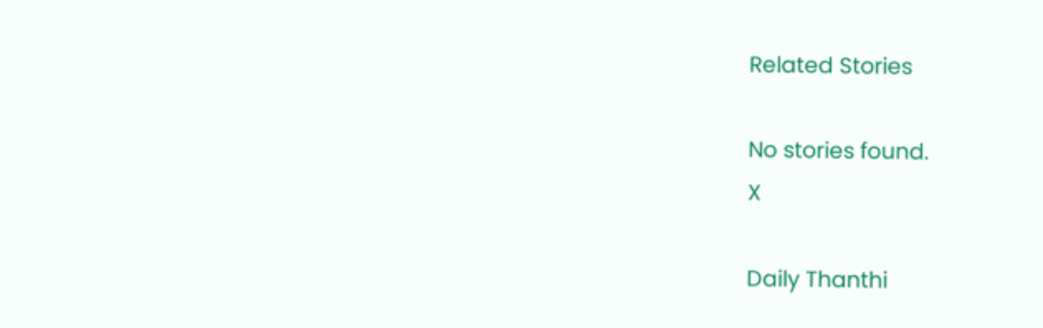Related Stories

No stories found.
X

Daily Thanthi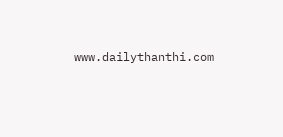www.dailythanthi.com